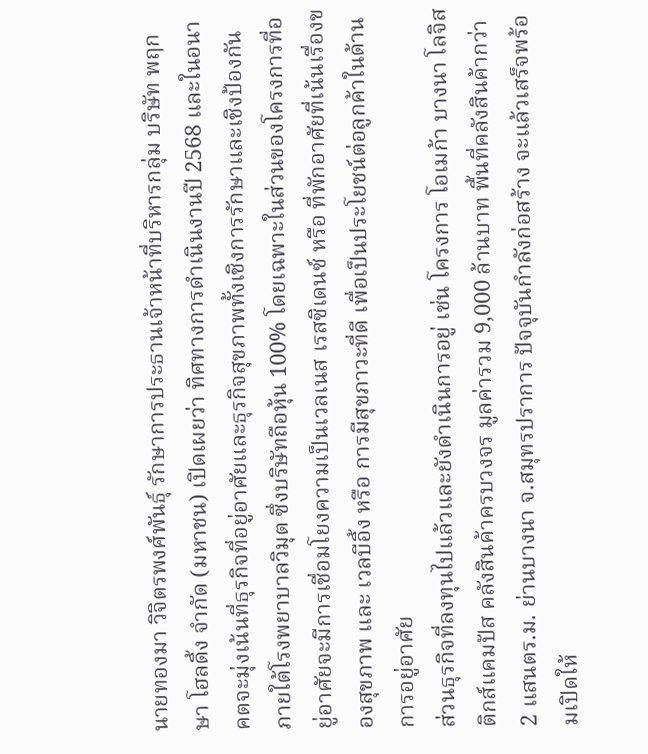นายทองมา วิจิตรพงศ์พันธุ์ รักษาการประธานเจ้าหน้าที่บริหารกลุ่ม บริษัท พฤกษา โฮลดิ้ง จำกัด (มหาชน) เปิดเผยว่า ทิศทางการดำเนินงานปี 2568 และในอนาคตจะมุ่งเน้นที่ธุรกิจที่อยู่อาศัยและธุรกิจสุขภาพทั้งเชิงการรักษาและเชิงป้องกัน ภายใต้โรงพยาบาลวิมุต ซึ่งบริษัทถือหุ้น 100% โดยเฉพาะในส่วนของโครงการที่อยู่อาศัยจะมีการเชื่อมโยงความเป็นเวลเนส เรสซิเดนซ์ หรือ ที่พักอาศัยที่เน้นเรื่องของสุขภาพ และ เวลบีอิ้ง หรือ การมีสุขภาวะที่ดี เพื่อเป็นประโยชน์ต่อลูกค้าในด้านการอยู่อาศัย
ส่วนธุรกิจที่ลงทุนไปแล้วและยังดำเนินการอยู่ เช่น โครงการ โอเมก้า บางนา โลจิสติกส์แคมปัส คลังสินค้าครบวงจร มูลค่ารวม 9,000 ล้านบาท พื้นที่คลังสินค้ากว่า 2 แสนตร.ม. ย่านบางนา จ.สมุทรปราการ ปัจจุบันกำลังก่อสร้าง จะแล้วเสร็จพร้อมเปิดให้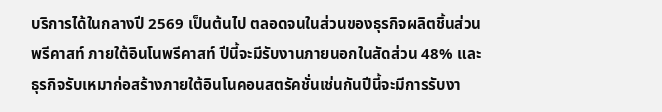บริการได้ในกลางปี 2569 เป็นต้นไป ตลอดจนในส่วนของธุรกิจผลิตชิ้นส่วนพรีคาสท์ ภายใต้อินโนพรีคาสท์ ปีนี้จะมีรับงานภายนอกในสัดส่วน 48% และธุรกิจรับเหมาก่อสร้างภายใต้อินโนคอนสตรัคชั่นเช่นกันปีนี้จะมีการรับงา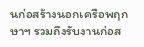นก่อสร้างนอกเครือพฤกษาฯ รวมถึงรับงานก่อส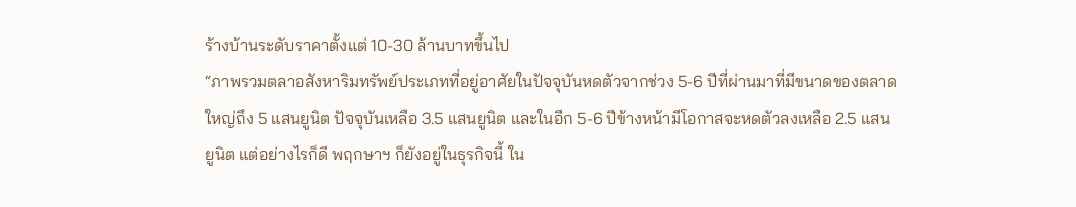ร้างบ้านระดับราคาตั้งแต่ 10-30 ล้านบาทขึ้นไป
“ภาพรวมตลาอสังหาริมทรัพย์ประเภทที่อยู่อาศัยในปัจจุบันหดตัวจากช่วง 5-6 ปีที่ผ่านมาที่มีขนาดของตลาดใหญ่ถึง 5 แสนยูนิต ปัจจุบันเหลือ 3.5 แสนยูนิต และในอีก 5-6 ปีข้างหน้ามีโอกาสจะหดตัวลงเหลือ 2.5 แสนยูนิต แต่อย่างไรก็ดี พฤกษาฯ ก็ยังอยู่ในธุรกิจนี้ ใน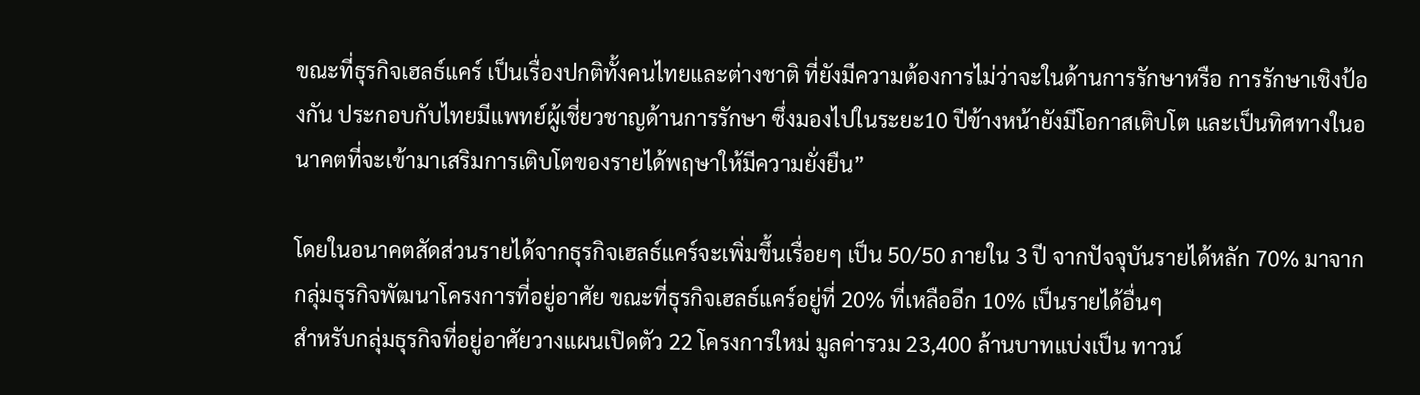ขณะที่ธุรกิจเฮลธ์แคร์ เป็นเรื่องปกติทั้งคนไทยและต่างชาติ ที่ยังมีความต้องการไม่ว่าจะในด้านการรักษาหรือ การรักษาเชิงป้องกัน ประกอบกับไทยมีแพทย์ผู้เชี่ยวชาญด้านการรักษา ซึ่งมองไปในระยะ10 ปีข้างหน้ายังมีโอกาสเติบโต และเป็นทิศทางในอนาคตที่จะเข้ามาเสริมการเติบโตของรายได้พฤษาให้มีความยั่งยืน”

โดยในอนาคตสัดส่วนรายได้จากธุรกิจเฮลธ์แคร์จะเพิ่มขึ้นเรื่อยๆ เป็น 50/50 ภายใน 3 ปี จากปัจจุบันรายได้หลัก 70% มาจากกลุ่มธุรกิจพัฒนาโครงการที่อยู่อาศัย ขณะที่ธุรกิจเฮลธ์แคร์อยู่ที่ 20% ที่เหลืออีก 10% เป็นรายได้อื่นๆ
สำหรับกลุ่มธุรกิจที่อยู่อาศัยวางแผนเปิดตัว 22 โครงการใหม่ มูลค่ารวม 23,400 ล้านบาทแบ่งเป็น ทาวน์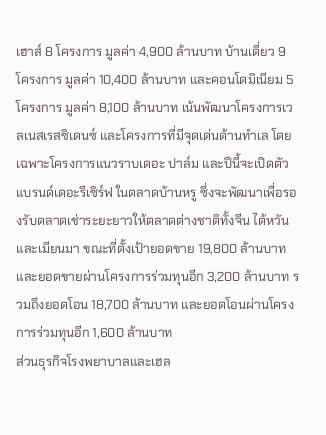เฮาส์ 8 โครงการ มูลค่า 4,900 ล้านบาท บ้านเดี่ยว 9 โครงการ มูลค่า 10,400 ล้านบาท และคอนโดมิเนียม 5 โครงการ มูลค่า 8,100 ล้านบาท เน้นพัฒนาโครงการเวลเนสเรสซิเดนซ์ และโครงการที่มีจุดเด่นด้านทำเล โดยเฉพาะโครงการแนวราบเดอะ ปาล์ม และปีนี้จะเปิดตัวแบรนด์เดอะรีเซิร์ฟ ในตลาดบ้านหรู ซึ่งจะพัฒนาเพื่อรองรับตลาดเช่าระยะยาวให้ตลาดต่างชาติทั้งจีน ไต้หวัน และเมียนมา ขณะที่ตั้งเป้ายอดขาย 19,800 ล้านบาท และยอดขายผ่านโครงการร่วมทุนอีก 3,200 ล้านบาท รวมถึงยอดโอน 18,700 ล้านบาท และยอดโอนผ่านโครงการร่วมทุนอีก 1,600 ล้านบาท
ส่วนธุรกิจโรงพยาบาลและเฮล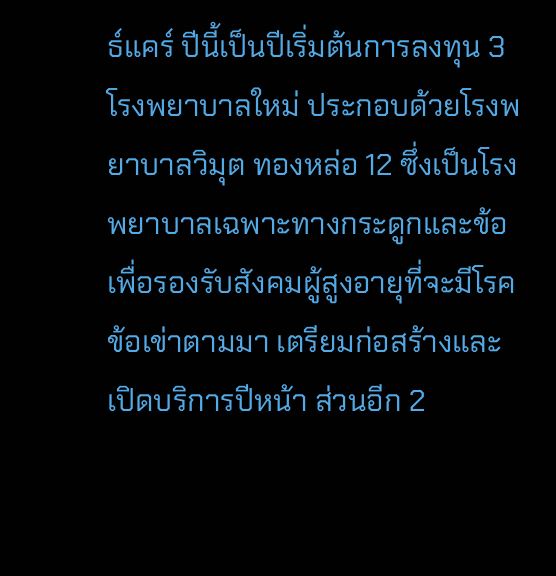ธ์แคร์ ปีนี้เป็นปีเริ่มต้นการลงทุน 3 โรงพยาบาลใหม่ ประกอบด้วยโรงพยาบาลวิมุต ทองหล่อ 12 ซึ่งเป็นโรงพยาบาลเฉพาะทางกระดูกและข้อ เพื่อรองรับสังคมผู้สูงอายุที่จะมีโรคข้อเข่าตามมา เตรียมก่อสร้างและเปิดบริการปีหน้า ส่วนอีก 2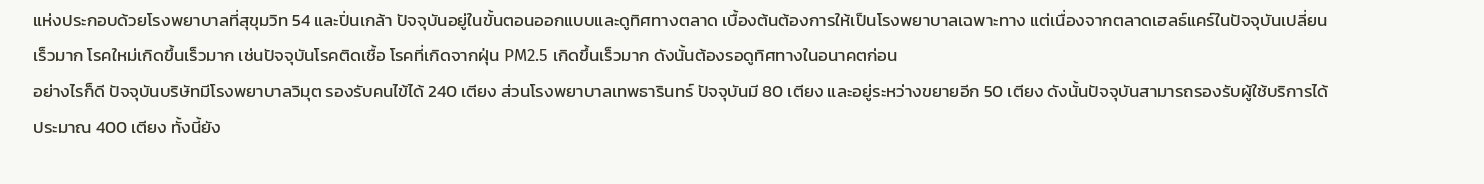แห่งประกอบด้วยโรงพยาบาลที่สุขุมวิท 54 และปิ่นเกล้า ปัจจุบันอยู่ในขั้นตอนออกแบบและดูทิศทางตลาด เบื้องต้นต้องการให้เป็นโรงพยาบาลเฉพาะทาง แต่เนื่องจากตลาดเฮลธ์แคร์ในปัจจุบันเปลี่ยนเร็วมาก โรคใหม่เกิดขึ้นเร็วมาก เช่นปัจจุบันโรคติดเชื้อ โรคที่เกิดจากฝุ่น PM2.5 เกิดขึ้นเร็วมาก ดังนั้นต้องรอดูทิศทางในอนาคตก่อน
อย่างไรก็ดี ปัจจุบันบริษัทมีโรงพยาบาลวิมุต รองรับคนไข้ได้ 240 เตียง ส่วนโรงพยาบาลเทพธารินทร์ ปัจจุบันมี 80 เตียง และอยู่ระหว่างขยายอีก 50 เตียง ดังนั้นปัจจุบันสามารถรองรับผู้ใช้บริการได้ประมาณ 400 เตียง ทั้งนี้ยัง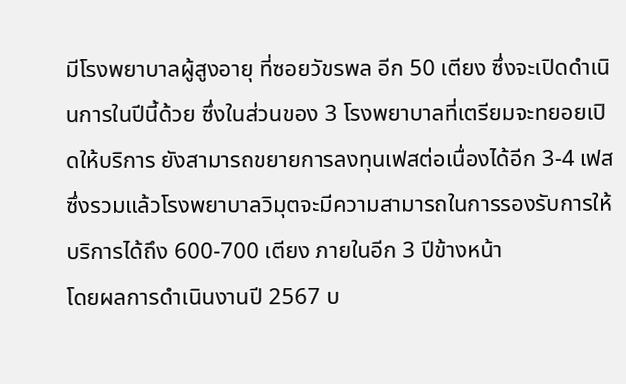มีโรงพยาบาลผู้สูงอายุ ที่ซอยวัขรพล อีก 50 เตียง ซึ่งจะเปิดดำเนินการในปีนี้ด้วย ซึ่งในส่วนของ 3 โรงพยาบาลที่เตรียมจะทยอยเปิดให้บริการ ยังสามารถขยายการลงทุนเฟสต่อเนื่องได้อีก 3-4 เฟส ซึ่งรวมแล้วโรงพยาบาลวิมุตจะมีความสามารถในการรองรับการให้บริการได้ถึง 600-700 เตียง ภายในอีก 3 ปีข้างหน้า
โดยผลการดำเนินงานปี 2567 บ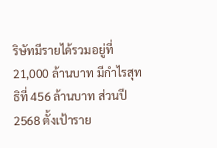ริษัทมีรายได้รวมอยู่ที่ 21,000 ล้านบาท มีกำไรสุทธิที่ 456 ล้านบาท ส่วนปี 2568 ตั้งเป้าราย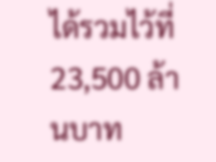ได้รวมไว้ที่ 23,500 ล้านบาท